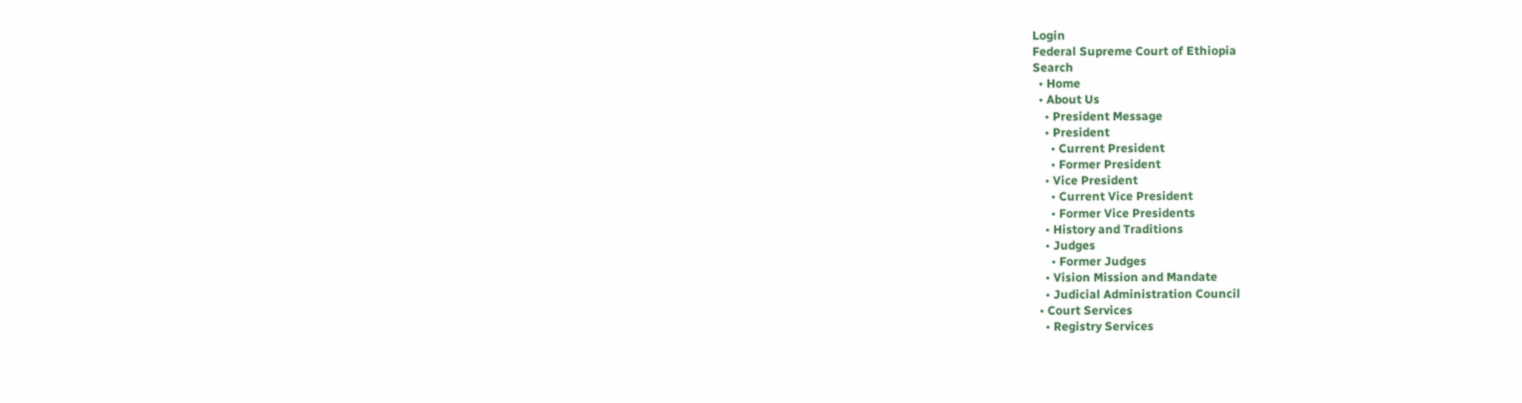Login
Federal Supreme Court of Ethiopia
Search
  • Home
  • About Us
    • President Message
    • President
      • Current President
      • Former President
    • Vice President
      • Current Vice President
      • Former Vice Presidents
    • History and Traditions
    • Judges
      • Former Judges
    • Vision Mission and Mandate
    • Judicial Administration Council
  • Court Services
    • Registry Services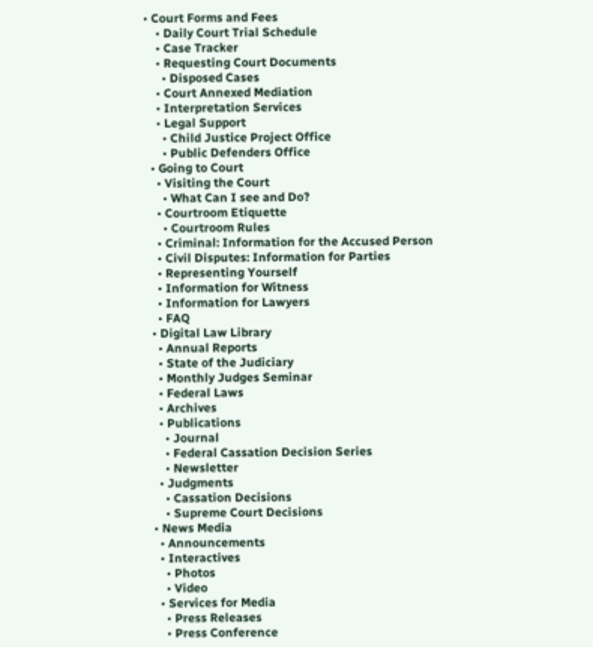• Court Forms and Fees
    • Daily Court Trial Schedule
    • Case Tracker
    • Requesting Court Documents
      • Disposed Cases
    • Court Annexed Mediation
    • Interpretation Services
    • Legal Support
      • Child Justice Project Office
      • Public Defenders Office
  • Going to Court
    • Visiting the Court
      • What Can I see and Do?
    • Courtroom Etiquette
      • Courtroom Rules
    • Criminal: Information for the Accused Person
    • Civil Disputes: Information for Parties
    • Representing Yourself
    • Information for Witness
    • Information for Lawyers
    • FAQ
  • Digital Law Library
    • Annual Reports
    • State of the Judiciary
    • Monthly Judges Seminar
    • Federal Laws
    • Archives
    • Publications
      • Journal
      • Federal Cassation Decision Series
      • Newsletter
    • Judgments
      • Cassation Decisions
      • Supreme Court Decisions
  • News Media
    • Announcements
    • Interactives
      • Photos
      • Video
    • Services for Media
      • Press Releases
      • Press Conference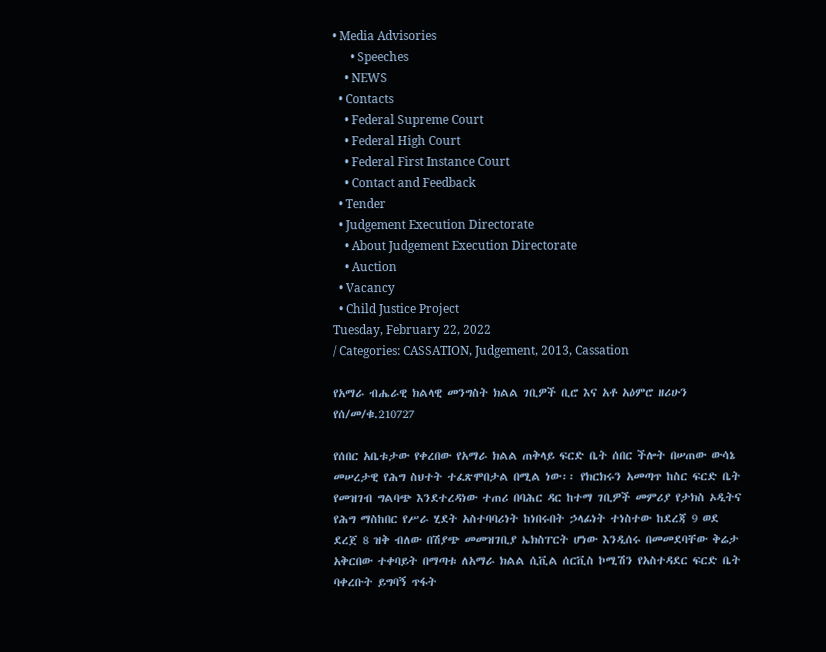• Media Advisories
      • Speeches
    • NEWS
  • Contacts
    • Federal Supreme Court
    • Federal High Court
    • Federal First Instance Court
    • Contact and Feedback
  • Tender
  • Judgement Execution Directorate
    • About Judgement Execution Directorate
    • Auction
  • Vacancy
  • Child Justice Project
Tuesday, February 22, 2022
/ Categories: CASSATION, Judgement, 2013, Cassation

የአማራ ብሔራዊ ክልላዊ መንግስት ክልል ገቢዎች ቢሮ እና አቶ አዕምሮ ዘሪሁን የሰ/መ/ቁ.210727

የሰበር አቤቱታው የቀረበው የአማራ ክልል ጠቅላይ ፍርድ ቤት ሰበር ችሎት በሠጠው ውሳኔ መሠረታዊ የሕግ ስህተት ተፈጽሞበታል በሚል ነው፡፡ የክርክሩን አመጣጥ ከስር ፍርድ ቤት የመዝገብ ግልባጭ እንደተረዳነው ተጠሪ በባሕር ዳር ከተማ ገቢዎች መምሪያ የታክስ ኦዲትና የሕግ ማስከበር የሥራ ሂደት አስተባባሪነት ከነበሩበት ኃላፊነት ተነስተው ከደረጃ 9 ወደ ደረጀ 8 ዝቅ ብለው በሽያጭ መመዝገቢያ ኤክስፐርት ሆነው እንዲሰሩ በመመደባቸው ቅሬታ አቅርበው ተቀባይት በማጣቱ ለአማራ ክልል ሲቪል ሰርቪስ ኮሚሽን የአስተዳደር ፍርድ ቤት ባቀረቡት ይግባኝ ጥፋት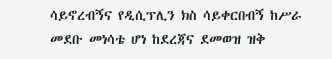ሳይኖረብኝና የዲሲፕሊን ክስ ሳይቀርበብኝ ከሥራ መደቡ መነሳቴ ሆነ ከደረጃና ደመወዝ ዝቅ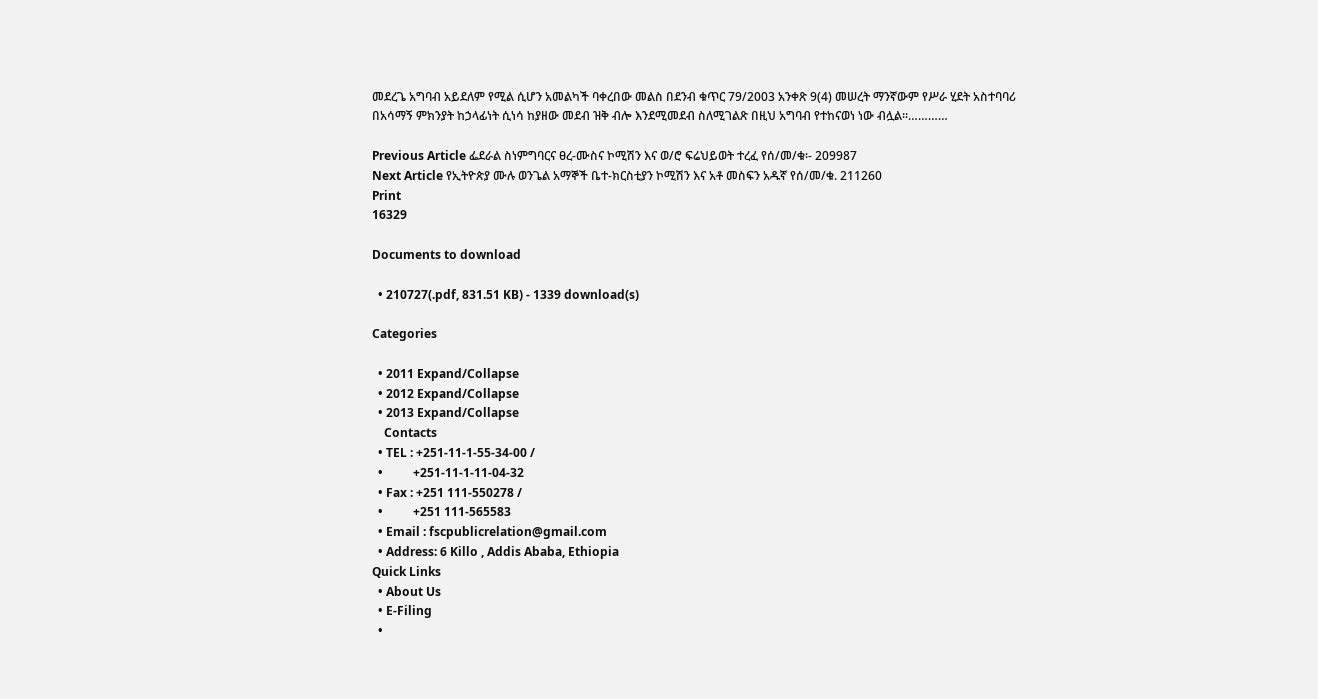መደረጌ አግባብ አይደለም የሚል ሲሆን አመልካች ባቀረበው መልስ በደንብ ቁጥር 79/2003 አንቀጽ 9(4) መሠረት ማንኛውም የሥራ ሂደት አስተባባሪ በአሳማኝ ምክንያት ከኃላፊነት ሲነሳ ከያዘው መደብ ዝቅ ብሎ እንደሚመደብ ስለሚገልጽ በዚህ አግባብ የተከናወነ ነው ብሏል፡፡…………

Previous Article ፌደራል ስነምግባርና ፀረ-ሙስና ኮሚሽን እና ወ/ሮ ፍሬህይወት ተረፈ የሰ/መ/ቁ፡- 209987
Next Article የኢትዮጵያ ሙሉ ወንጌል አማኞች ቤተ-ክርስቲያን ኮሚሽን እና አቶ መስፍን አዱኛ የሰ/መ/ቁ. 211260
Print
16329

Documents to download

  • 210727(.pdf, 831.51 KB) - 1339 download(s)

Categories

  • 2011 Expand/Collapse
  • 2012 Expand/Collapse
  • 2013 Expand/Collapse
    Contacts
  • TEL : +251-11-1-55-34-00 /
  •          +251-11-1-11-04-32
  • Fax : +251 111-550278 /
  •          +251 111-565583
  • Email : fscpublicrelation@gmail.com
  • Address: 6 Killo , Addis Ababa, Ethiopia
Quick Links
  • About Us
  • E-Filing
  •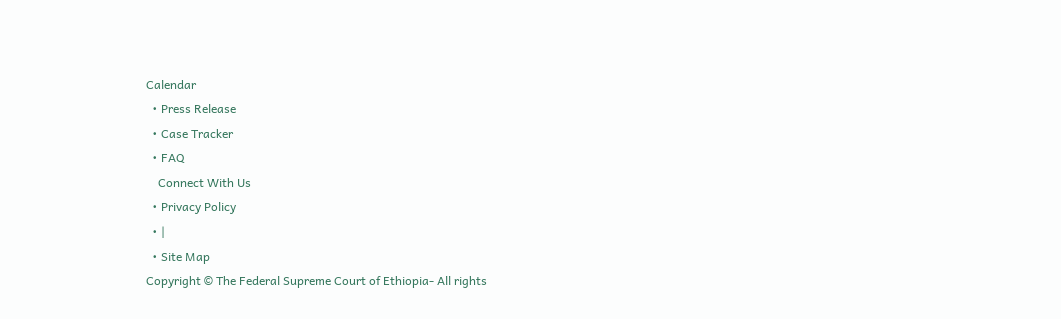Calendar
  • Press Release
  • Case Tracker
  • FAQ
    Connect With Us
  • Privacy Policy
  • |
  • Site Map
Copyright © The Federal Supreme Court of Ethiopia- All rights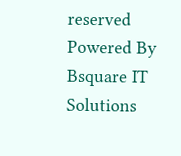reserved
Powered By Bsquare IT Solutions